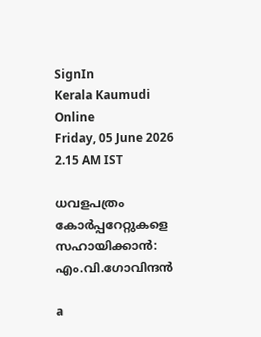SignIn
Kerala Kaumudi Online
Friday, 05 June 2026 2.15 AM IST

ധവളപത്രം കോർപ്പറേറ്റുകളെ സഹായിക്കാൻ: എം.വി.ഗോവിന്ദൻ

a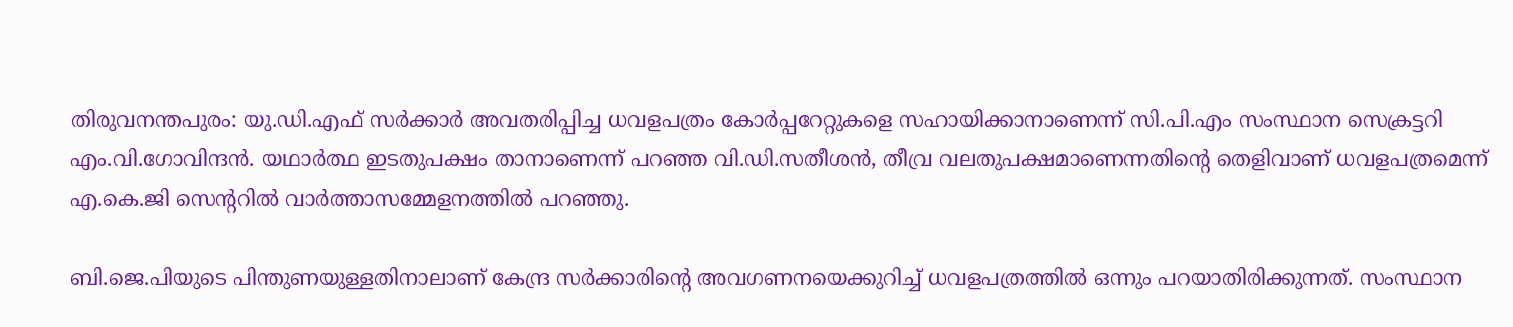തിരുവനന്തപുരം: യു.ഡി.എഫ് സർക്കാർ അവതരിപ്പിച്ച ധവളപത്രം കോർപ്പറേറ്റുകളെ സഹായിക്കാനാണെന്ന് സി.പി.എം സംസ്ഥാന സെക്രട്ടറി എം.വി.ഗോവിന്ദൻ. യഥാർത്ഥ ഇടതുപക്ഷം താനാണെന്ന് പറഞ്ഞ വി.ഡി.സതീശൻ, തീവ്ര വലതുപക്ഷമാണെന്നതിന്റെ തെളിവാണ് ധവളപത്രമെന്ന് എ.കെ.ജി സെന്ററിൽ വാർത്താസമ്മേളനത്തിൽ പറഞ്ഞു.

ബി.ജെ.പിയുടെ പിന്തുണയുള്ളതിനാലാണ് കേന്ദ്ര സർക്കാരിന്റെ അവഗണനയെക്കുറിച്ച് ധവളപത്രത്തിൽ ഒന്നും പറയാതിരിക്കുന്നത്. സംസ്ഥാന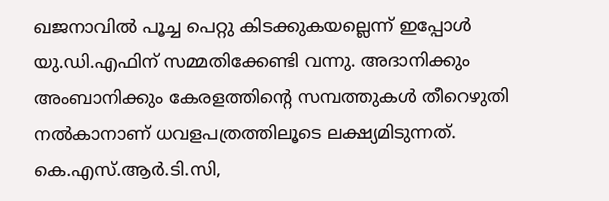ഖജനാവിൽ പൂച്ച പെറ്റു കിടക്കുകയല്ലെന്ന് ഇപ്പോൾ യു.ഡി.എഫിന് സമ്മതിക്കേണ്ടി വന്നു. അദാനിക്കും അംബാനിക്കും കേരളത്തിന്റെ സമ്പത്തുകൾ തീറെഴുതി നൽകാനാണ് ധവളപത്രത്തിലൂടെ ലക്ഷ്യമിടുന്നത്. കെ.എസ്.ആർ.ടി.സി,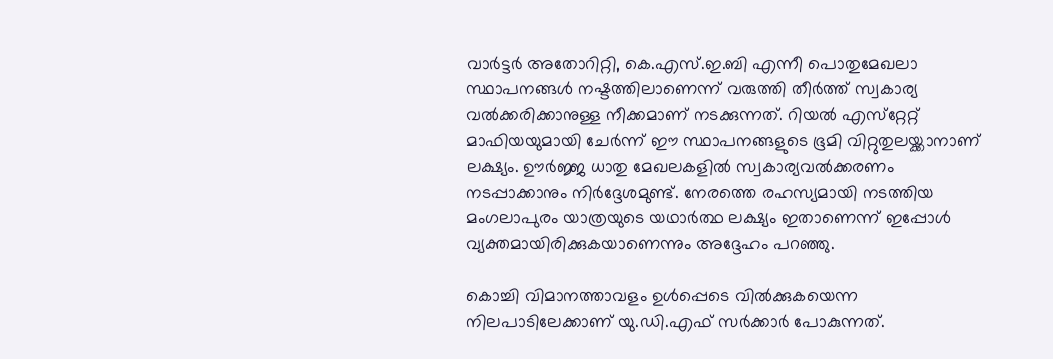വാർട്ടർ അതോറിറ്റി, കെ.എസ്.ഇ.ബി എന്നീ പൊതുമേഖലാ സ്ഥാപനങ്ങൾ നഷ്ടത്തിലാണെന്ന് വരുത്തി തീർത്ത് സ്വകാര്യ വൽക്കരിക്കാനുള്ള നീക്കമാണ് നടക്കുന്നത്. റിയൽ എസ്‌റ്റേറ്റ് മാഫിയയുമായി ചേർന്ന് ഈ സ്ഥാപനങ്ങളുടെ ഭൂമി വിറ്റുതുലയ്ക്കാനാണ് ലക്ഷ്യം. ഊർജ്ജ ധാതു മേഖലകളിൽ സ്വകാര്യവൽക്കരണം നടപ്പാക്കാനും നിർദ്ദേശമുണ്ട്. നേരത്തെ രഹസ്യമായി നടത്തിയ മംഗലാപുരം യാത്രയുടെ യഥാർത്ഥ ലക്ഷ്യം ഇതാണെന്ന് ഇപ്പോൾ വ്യക്തമായിരിക്കുകയാണെന്നും അദ്ദേഹം പറഞ്ഞു.

കൊച്ചി വിമാനത്താവളം ഉൾപ്പെടെ വിൽക്കുകയെന്ന നിലപാടിലേക്കാണ് യു.ഡി.എഫ് സർക്കാർ പോകുന്നത്.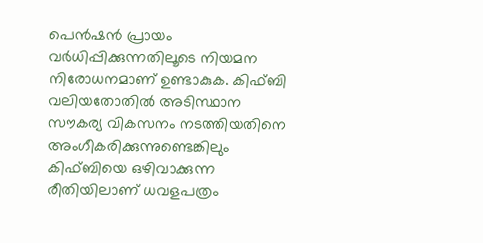പെൻഷൻ പ്രായം വർധിപ്പിക്കുന്നതിലൂടെ നിയമന നിരോധനമാണ് ഉണ്ടാകുക. കിഫ്ബി വലിയതോതിൽ അടിസ്ഥാന സൗകര്യ വികസനം നടത്തിയതിനെ അംഗീകരിക്കുന്നുണ്ടെങ്കിലും കിഫ്ബിയെ ഒഴിവാക്കുന്ന രീതിയിലാണ് ധവളപത്രം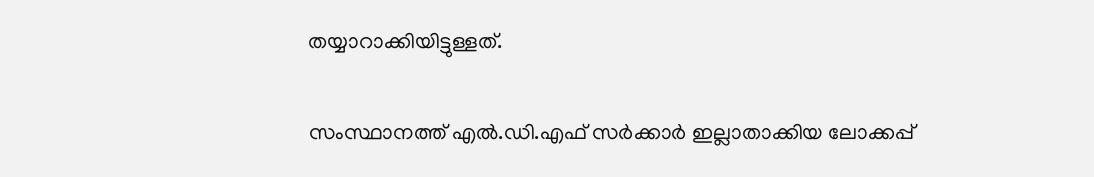തയ്യാറാക്കിയിട്ടുള്ളത്.

സംസ്ഥാനത്ത് എൽ.ഡി.എഫ് സർക്കാർ ഇല്ലാതാക്കിയ ലോക്കപ്പ്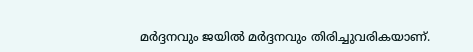മർദ്ദനവും ജയിൽ മർദ്ദനവും തിരിച്ചുവരികയാണ്.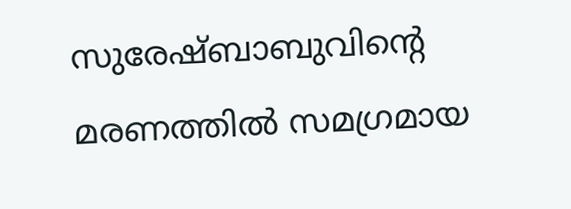സുരേഷ്ബാബുവിന്റെ മരണത്തിൽ സമഗ്രമായ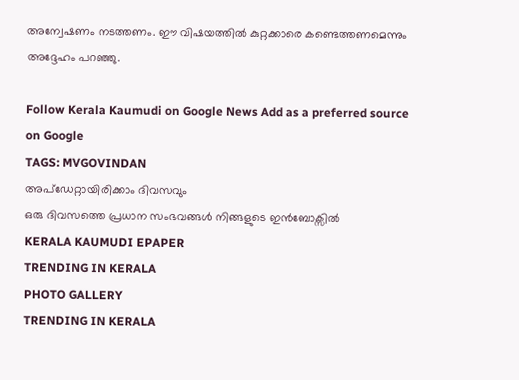അന്വേഷണം നടത്തണം. ഈ വിഷയത്തിൽ കുറ്റക്കാരെ കണ്ടെത്തണമെന്നും അദ്ദേഹം പറഞ്ഞു.

Follow Kerala Kaumudi on Google News Add as a preferred source on Google
TAGS: MVGOVINDAN
അപ്ഡേറ്റായിരിക്കാം ദിവസവും
ഒരു ദിവസത്തെ പ്രധാന സംഭവങ്ങൾ നിങ്ങളുടെ ഇൻബോക്സിൽ
KERALA KAUMUDI EPAPER
TRENDING IN KERALA
PHOTO GALLERY
TRENDING IN KERALA